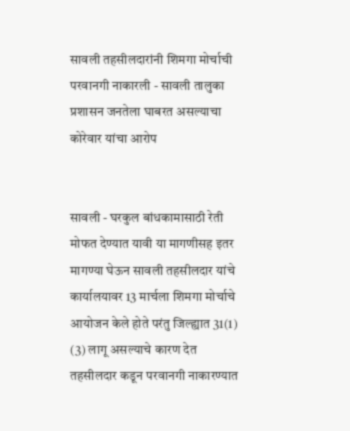सावली तहसीलदारांनी शिमगा मोर्चाची परवानगी नाकारली - सावली तालुका प्रशासन जनतेला घाबरत असल्याचा कोरेवार यांचा आरोप


सावली - घरकुल बांधकामासाठी रेती मोफत देण्यात यावी या मागणीसह इतर मागण्या घेऊन सावली तहसीलदार यांचे कार्यालयावर 13 मार्चला शिमगा मोर्चाचे आयोजन केले होते परंतु जिल्ह्यात 31(1) (3) लागू असल्याचे कारण देत तहसीलदार कडून परवानगी नाकारण्यात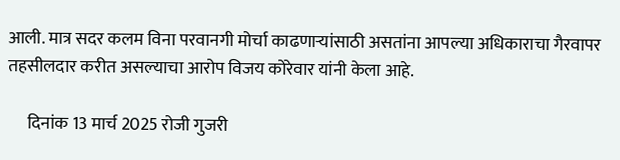आली. मात्र सदर कलम विना परवानगी मोर्चा काढणाऱ्यांसाठी असतांना आपल्या अधिकाराचा गैरवापर तहसीलदार करीत असल्याचा आरोप विजय कोरेवार यांनी केला आहे.

      दिनांक 13 मार्च 2025 रोजी गुजरी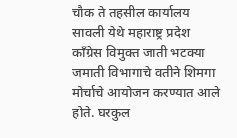चौक ते तहसील कार्यालय सावली येथे महाराष्ट्र प्रदेश काँग्रेस विमुक्त जाती भटक्या जमाती विभागाचे वतीने शिमगा मोर्चाचे आयोजन करण्यात आले होते. घरकुल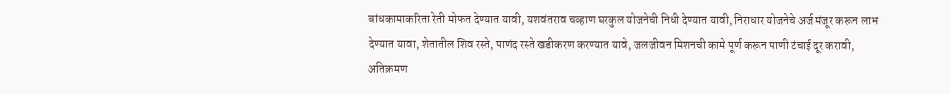बांधकामाकरिता रेती मोफत देण्यात यावी, यशवंतराव चव्हाण घरकुल योजनेची निधी देण्यात यावी, निराधार योजनेचे अर्ज मंजूर करून लाभ देण्यात यावा, शेतातील शिव रस्ते, पाणंद रस्ते खडीकरण करण्यात यावे, जलजीवन मिशनची कामे पूर्ण करून पाणी टंचाई दूर करावी, अतिक्रमण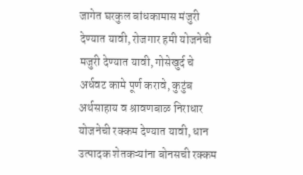जागेत घरकुल बांधकामास मंजुरी देण्यात यावी, रोजगार हमी योजनेची मजुरी देण्यात यावी, गोसेखुर्द चे अर्धवट कामे पूर्ण करावे, कुटुंब अर्थसाहाय व श्रावणबाळ निराधार योजनेची रक्कम देण्यात यावी, धान उत्पादक शेतकऱ्यांना बोनसची रक्कम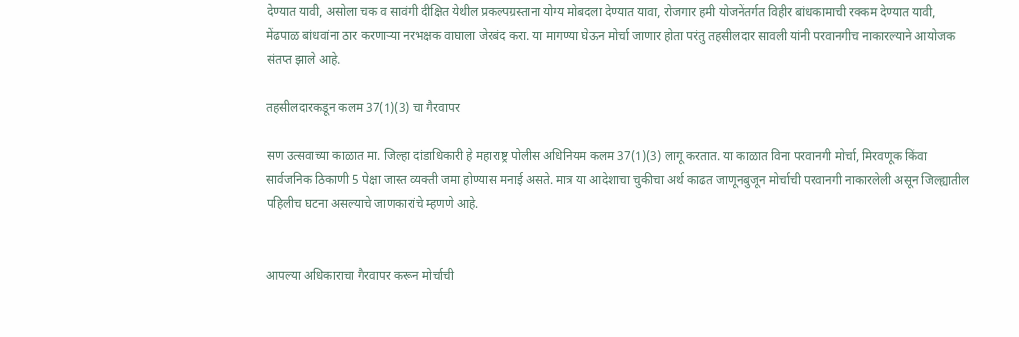देण्यात यावी, असोला चक व सावंगी दीक्षित येथील प्रकल्पग्रस्ताना योग्य मोबदला देण्यात यावा, रोजगार हमी योजनेंतर्गत विहीर बांधकामाची रक्कम देण्यात यावी, मेंढपाळ बांधवांना ठार करणाऱ्या नरभक्षक वाघाला जेरबंद करा. या मागण्या घेऊन मोर्चा जाणार होता परंतु तहसीलदार सावली यांनी परवानगीच नाकारल्याने आयोजक संतप्त झाले आहे.

तहसीलदारकडून कलम 37(1)(3) चा गैरवापर

सण उत्सवाच्या काळात मा. जिल्हा दांडाधिकारी हे महाराष्ट्र पोलीस अधिनियम कलम 37(1)(3) लागू करतात. या काळात विना परवानगी मोर्चा, मिरवणूक किंवा सार्वजनिक ठिकाणी 5 पेक्षा जास्त व्यक्ती जमा होण्यास मनाई असते. मात्र या आदेशाचा चुकीचा अर्थ काढत जाणूनबुजून मोर्चाची परवानगी नाकारलेली असून जिल्ह्यातील पहिलीच घटना असल्याचे जाणकारांचे म्हणणे आहे.


आपल्या अधिकाराचा गैरवापर करून मोर्चाची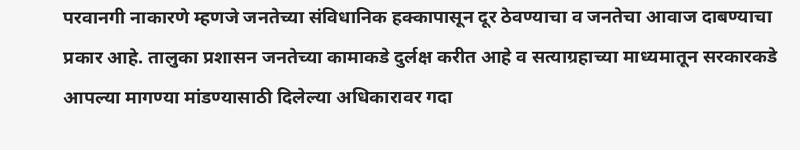परवानगी नाकारणे म्हणजे जनतेच्या संविधानिक हक्कापासून दूर ठेवण्याचा व जनतेचा आवाज दाबण्याचा प्रकार आहे. तालुका प्रशासन जनतेच्या कामाकडे दुर्लक्ष करीत आहे व सत्याग्रहाच्या माध्यमातून सरकारकडे आपल्या मागण्या मांडण्यासाठी दिलेल्या अधिकारावर गदा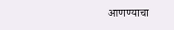आणण्याचा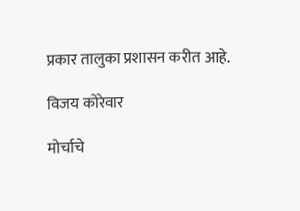प्रकार तालुका प्रशासन करीत आहे.

विजय कोरेवार

मोर्चाचे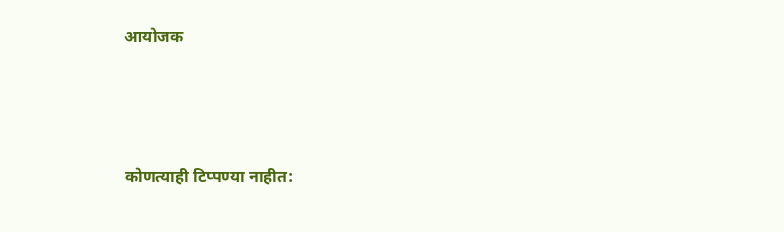आयोजक




कोणत्याही टिप्पण्‍या नाहीत: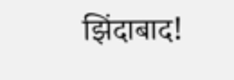झिंदाबाद!